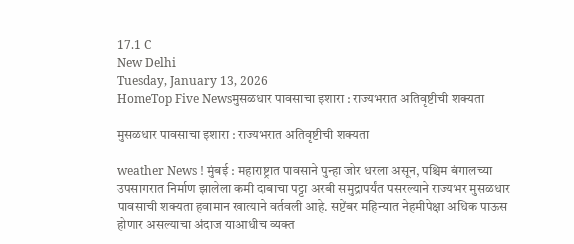17.1 C
New Delhi
Tuesday, January 13, 2026
HomeTop Five Newsमुसळधार पावसाचा इशारा : राज्यभरात अतिवृष्टीची शक्यता

मुसळधार पावसाचा इशारा : राज्यभरात अतिवृष्टीची शक्यता

weather News ! मुंबई : महाराष्ट्रात पावसाने पुन्हा जोर धरला असून, पश्चिम बंगालच्या उपसागरात निर्माण झालेला कमी दाबाचा पट्टा अरबी समुद्रापर्यंत पसरल्याने राज्यभर मुसळधार पावसाची शक्यता हवामान खात्याने वर्तवली आहे. सप्टेंबर महिन्यात नेहमीपेक्षा अधिक पाऊस होणार असल्याचा अंदाज याआधीच व्यक्त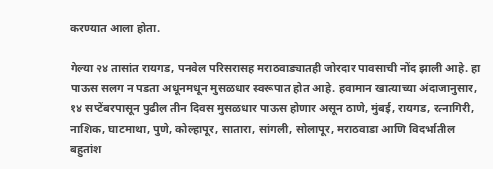करण्यात आला होता.

गेल्या २४ तासांत रायगड, पनवेल परिसरासह मराठवाड्यातही जोरदार पावसाची नोंद झाली आहे. हा पाऊस सलग न पडता अधूनमधून मुसळधार स्वरूपात होत आहे. हवामान खात्याच्या अंदाजानुसार, १४ सप्टेंबरपासून पुढील तीन दिवस मुसळधार पाऊस होणार असून ठाणे, मुंबई, रायगड, रत्नागिरी, नाशिक, घाटमाथा, पुणे, कोल्हापूर, सातारा, सांगली, सोलापूर, मराठवाडा आणि विदर्भातील बहुतांश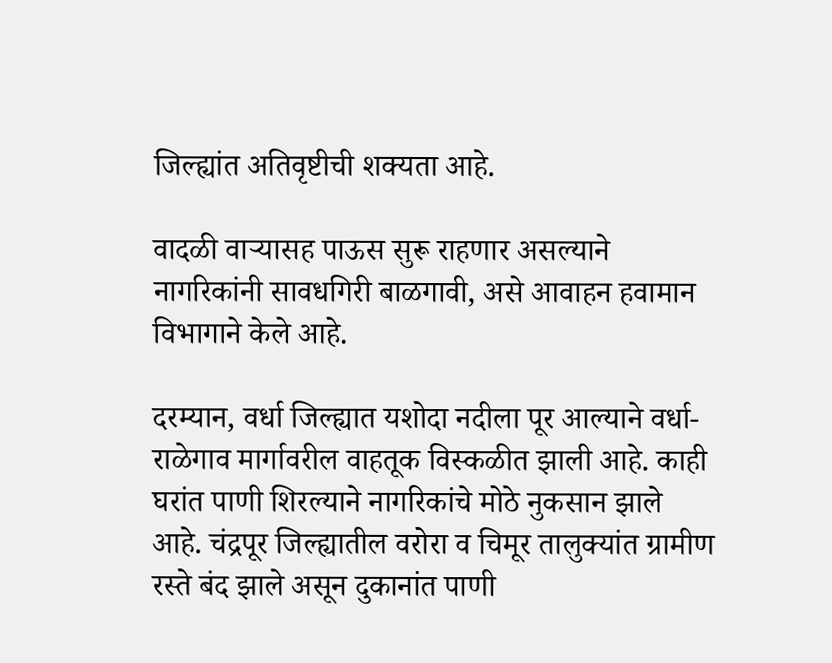जिल्ह्यांत अतिवृष्टीची शक्यता आहे.

वादळी वाऱ्यासह पाऊस सुरू राहणार असल्याने नागरिकांनी सावधगिरी बाळगावी, असे आवाहन हवामान विभागाने केले आहे.

दरम्यान, वर्धा जिल्ह्यात यशोदा नदीला पूर आल्याने वर्धा-राळेगाव मार्गावरील वाहतूक विस्कळीत झाली आहे. काही घरांत पाणी शिरल्याने नागरिकांचे मोठे नुकसान झाले आहे. चंद्रपूर जिल्ह्यातील वरोरा व चिमूर तालुक्यांत ग्रामीण रस्ते बंद झाले असून दुकानांत पाणी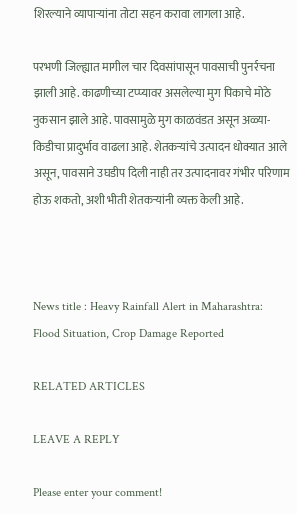शिरल्याने व्यापाऱ्यांना तोटा सहन करावा लागला आहे.

परभणी जिल्ह्यात मागील चार दिवसांपासून पावसाची पुनर्रचना झाली आहे. काढणीच्या टप्प्यावर असलेल्या मुग पिकाचे मोठे नुकसान झाले आहे. पावसामुळे मुग काळवंडत असून अळ्या-किडीचा प्रादुर्भाव वाढला आहे. शेतकऱ्यांचे उत्पादन धोक्यात आले असून, पावसाने उघडीप दिली नाही तर उत्पादनावर गंभीर परिणाम होऊ शकतो, अशी भीती शेतकऱ्यांनी व्यक्त केली आहे.



News title : Heavy Rainfall Alert in Maharashtra: Flood Situation, Crop Damage Reported

RELATED ARTICLES

LEAVE A REPLY

Please enter your comment!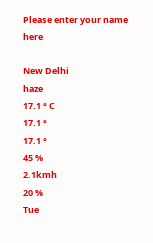Please enter your name here

New Delhi
haze
17.1 ° C
17.1 °
17.1 °
45 %
2.1kmh
20 %
Tue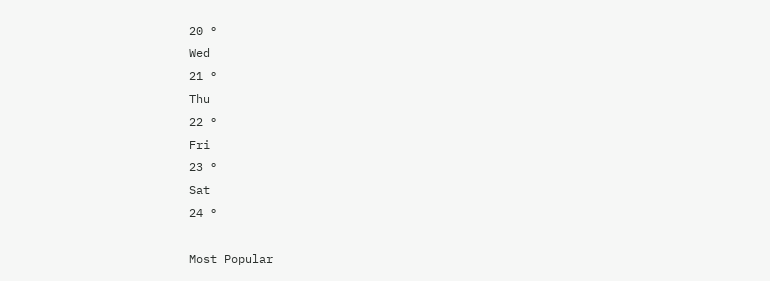20 °
Wed
21 °
Thu
22 °
Fri
23 °
Sat
24 °

Most Popular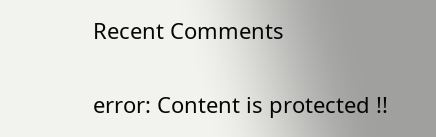Recent Comments

error: Content is protected !!